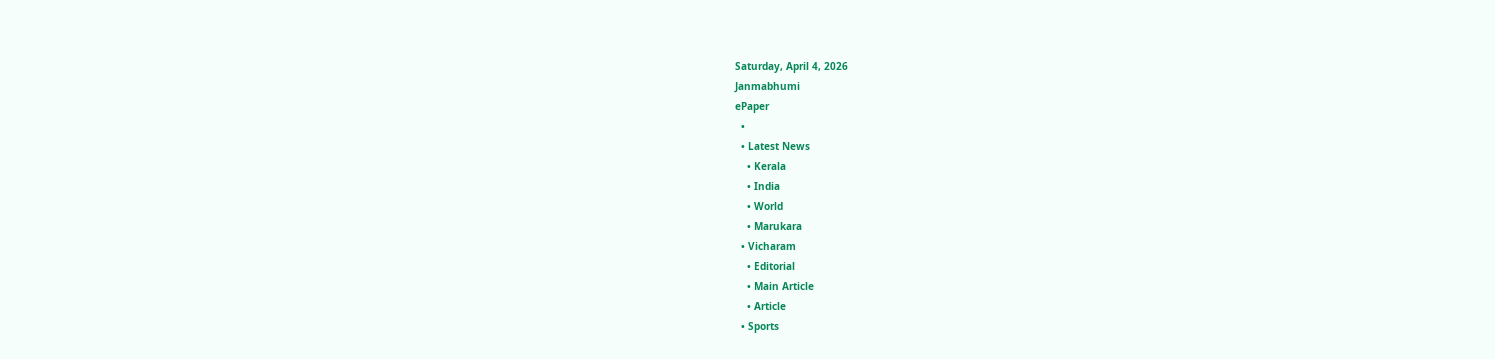Saturday, April 4, 2026
Janmabhumi
ePaper
  •
  • Latest News
    • Kerala
    • India
    • World
    • Marukara
  • Vicharam
    • Editorial
    • Main Article
    • Article
  • Sports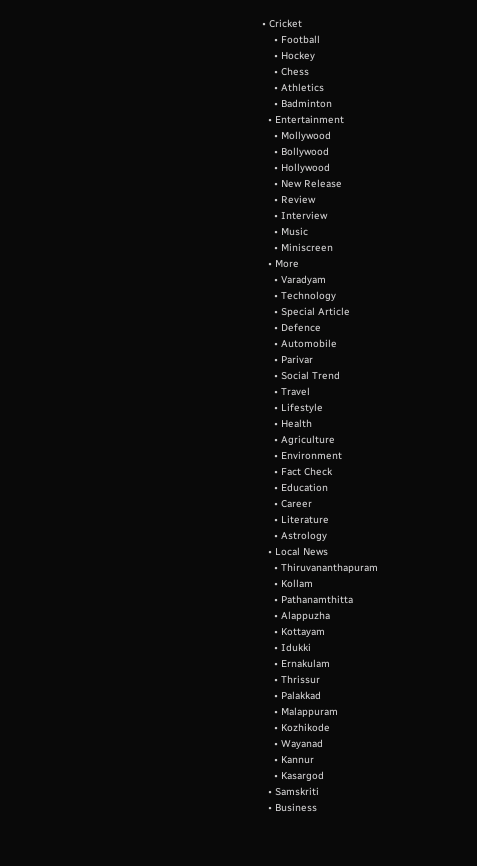• Cricket
    • Football
    • Hockey
    • Chess
    • Athletics
    • Badminton
  • Entertainment
    • Mollywood
    • Bollywood
    • Hollywood
    • New Release
    • Review
    • Interview
    • Music
    • Miniscreen
  • More
    • Varadyam
    • Technology
    • Special Article
    • Defence
    • Automobile
    • Parivar
    • Social Trend
    • Travel
    • Lifestyle
    • Health
    • Agriculture
    • Environment
    • Fact Check
    • Education
    • Career
    • Literature
    • Astrology
  • Local News
    • Thiruvananthapuram
    • Kollam
    • Pathanamthitta
    • Alappuzha
    • Kottayam
    • Idukki
    • Ernakulam
    • Thrissur
    • Palakkad
    • Malappuram
    • Kozhikode
    • Wayanad
    • Kannur
    • Kasargod
  • Samskriti
  • Business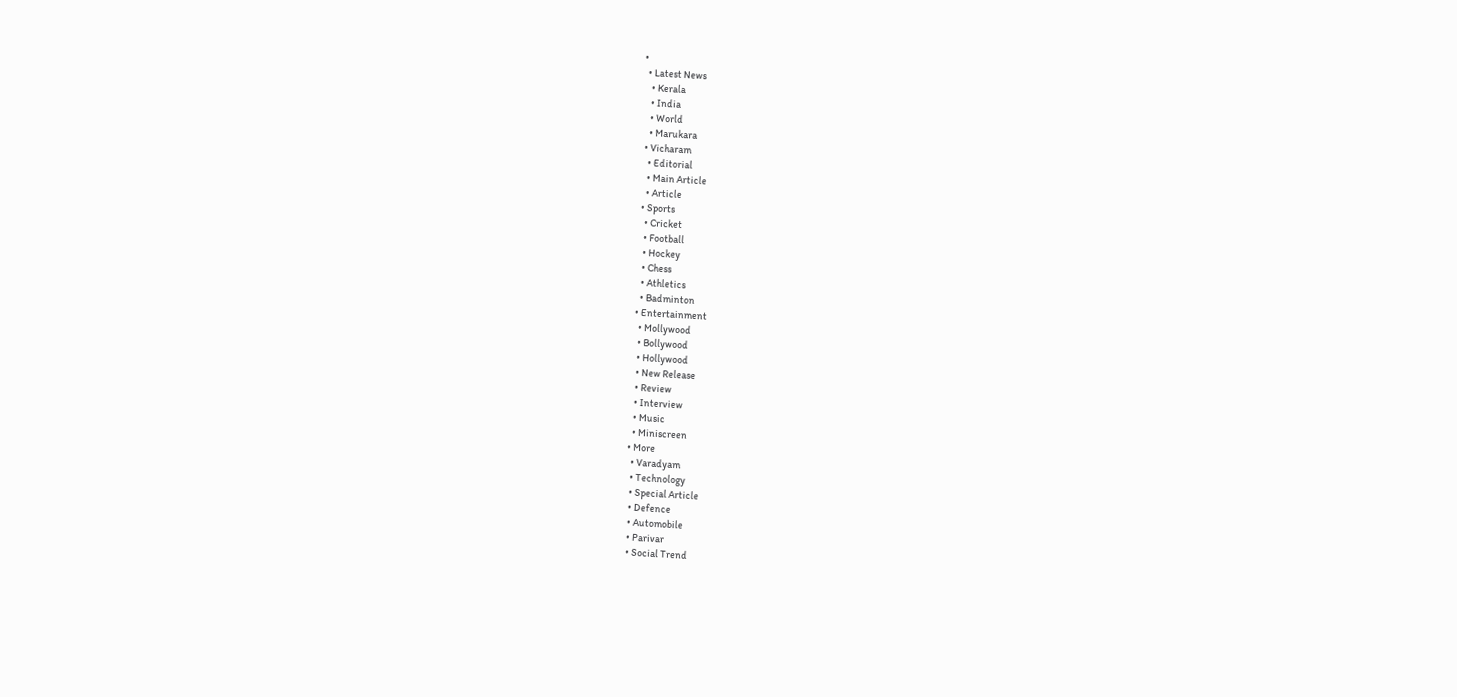•
  • Latest News
    • Kerala
    • India
    • World
    • Marukara
  • Vicharam
    • Editorial
    • Main Article
    • Article
  • Sports
    • Cricket
    • Football
    • Hockey
    • Chess
    • Athletics
    • Badminton
  • Entertainment
    • Mollywood
    • Bollywood
    • Hollywood
    • New Release
    • Review
    • Interview
    • Music
    • Miniscreen
  • More
    • Varadyam
    • Technology
    • Special Article
    • Defence
    • Automobile
    • Parivar
    • Social Trend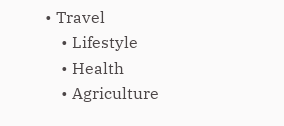• Travel
    • Lifestyle
    • Health
    • Agriculture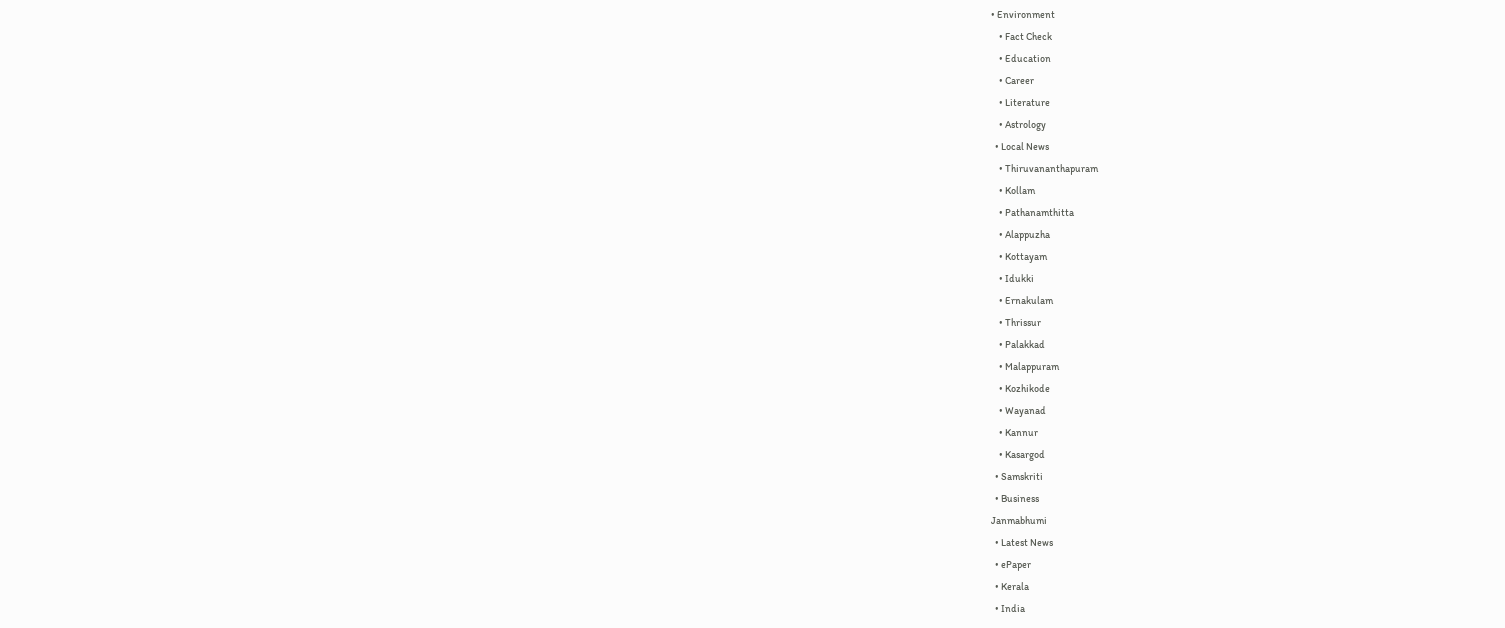• Environment
    • Fact Check
    • Education
    • Career
    • Literature
    • Astrology
  • Local News
    • Thiruvananthapuram
    • Kollam
    • Pathanamthitta
    • Alappuzha
    • Kottayam
    • Idukki
    • Ernakulam
    • Thrissur
    • Palakkad
    • Malappuram
    • Kozhikode
    • Wayanad
    • Kannur
    • Kasargod
  • Samskriti
  • Business
Janmabhumi
  • Latest News
  • ePaper
  • Kerala
  • India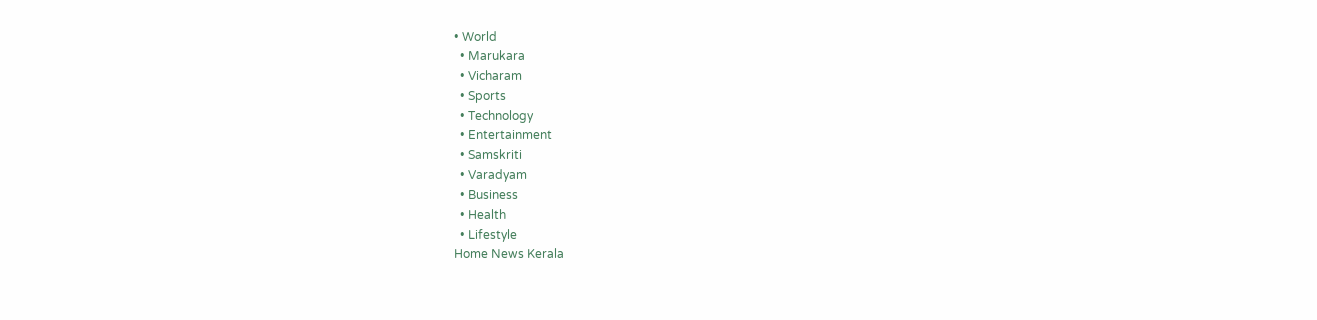• World
  • Marukara
  • Vicharam
  • Sports
  • Technology
  • Entertainment
  • Samskriti
  • Varadyam
  • Business
  • Health
  • Lifestyle
Home News Kerala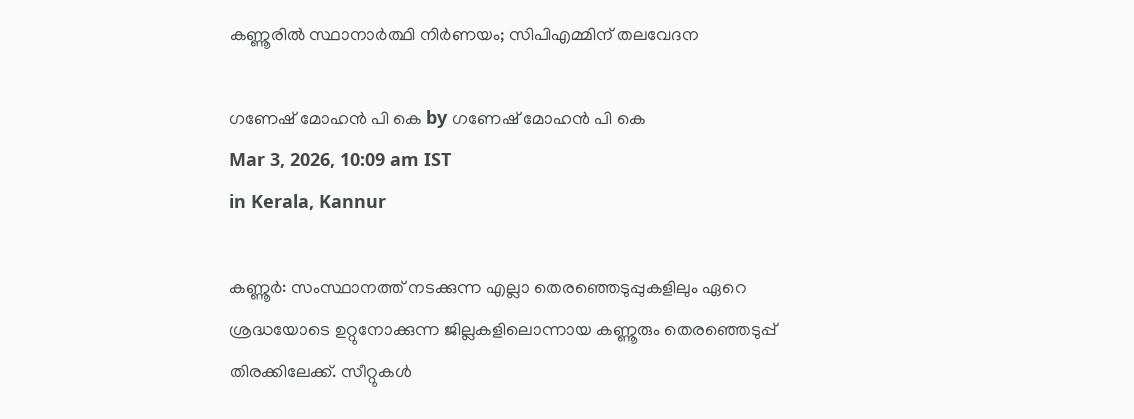കണ്ണൂരില്‍ സ്ഥാനാര്‍ത്ഥി നിര്‍ണയം; സിപിഎമ്മിന് തലവേദന

ഗണേഷ് മോഹന്‍ പി കെ by ഗണേഷ് മോഹന്‍ പി കെ
Mar 3, 2026, 10:09 am IST
in Kerala, Kannur

കണ്ണൂര്‍: സംസ്ഥാനത്ത് നടക്കുന്ന എല്ലാ തെരഞ്ഞെടുപ്പുകളിലും ഏറെ ശ്രദ്ധയോടെ ഉറ്റുനോക്കുന്ന ജില്ലകളിലൊന്നായ കണ്ണൂരും തെരഞ്ഞെടുപ്പ് തിരക്കിലേക്ക്. സീറ്റുകള്‍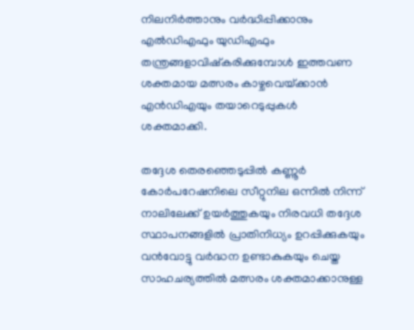നിലനിര്‍ത്താനും വര്‍ദ്ധിപ്പിക്കാനും എല്‍ഡിഎഫും യുഡിഎഫും തന്ത്രങ്ങളാവിഷ്‌കരിക്കുമ്പോള്‍ ഇത്തവണ ശക്തമായ മത്സരം കാഴ്ചവെയ്‌ക്കാന്‍ എന്‍ഡിഎയും തയാറെടുപ്പുകള്‍ ശക്തമാക്കി.

തദ്ദേശ തെരഞ്ഞെടുപ്പില്‍ കണ്ണൂര്‍ കോര്‍പറേഷനിലെ സീറ്റുനില ഒന്നില്‍ നിന്ന് നാലിലേക്ക് ഉയര്‍ത്തുകയും നിരവധി തദ്ദേശ സ്ഥാപനങ്ങളില്‍ പ്രാതിനിധ്യം ഉറപ്പിക്കുകയും വന്‍വോട്ടു വര്‍ദ്ധന ഉണ്ടാകുകയും ചെയ്ത സാഹചര്യത്തില്‍ മത്സരം ശക്തമാക്കാനുള്ള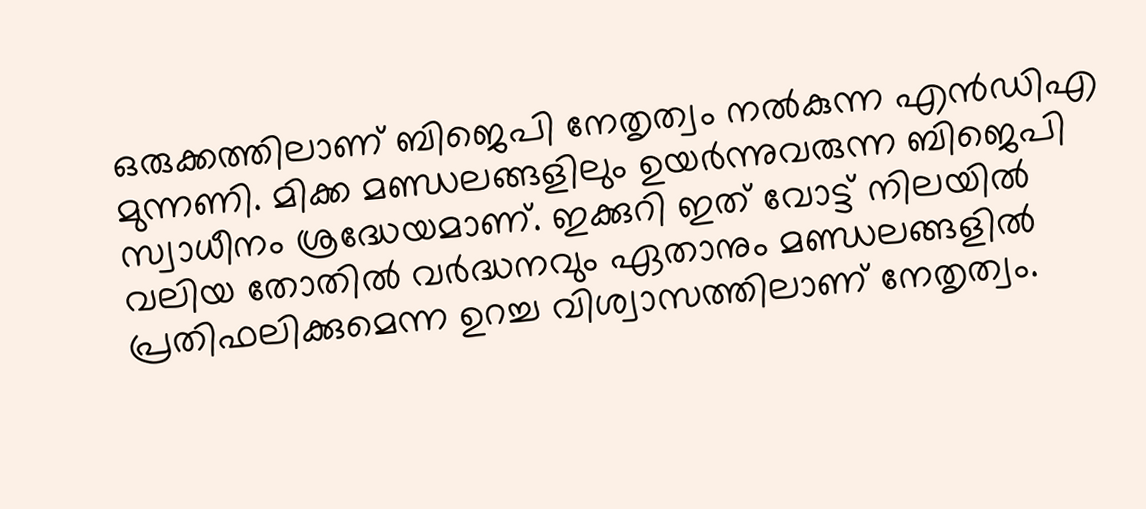ഒരുക്കത്തിലാണ് ബിജെപി നേതൃത്വം നല്‍കുന്ന എന്‍ഡിഎ മുന്നണി. മിക്ക മണ്ഡലങ്ങളിലും ഉയര്‍ന്നുവരുന്ന ബിജെപി സ്വാധീനം ശ്രദ്ധേയമാണ്. ഇക്കുറി ഇത് വോട്ട് നിലയില്‍ വലിയ തോതില്‍ വര്‍ദ്ധനവും ഏതാനും മണ്ഡലങ്ങളില്‍ പ്രതിഫലിക്കുമെന്ന ഉറച്ച വിശ്വാസത്തിലാണ് നേതൃത്വം.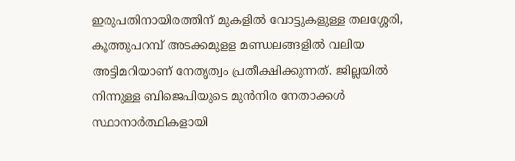ഇരുപതിനായിരത്തിന് മുകളില്‍ വോട്ടുകളുള്ള തലശ്ശേരി, കൂത്തുപറമ്പ് അടക്കമുളള മണ്ഡലങ്ങളില്‍ വലിയ അട്ടിമറിയാണ് നേതൃത്വം പ്രതീക്ഷിക്കുന്നത്. ജില്ലയില്‍ നിന്നുള്ള ബിജെപിയുടെ മുന്‍നിര നേതാക്കള്‍ സ്ഥാനാര്‍ത്ഥികളായി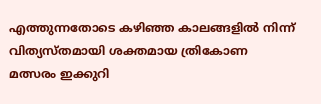എത്തുന്നതോടെ കഴിഞ്ഞ കാലങ്ങളില്‍ നിന്ന് വിത്യസ്തമായി ശക്തമായ ത്രികോണ മത്സരം ഇക്കുറി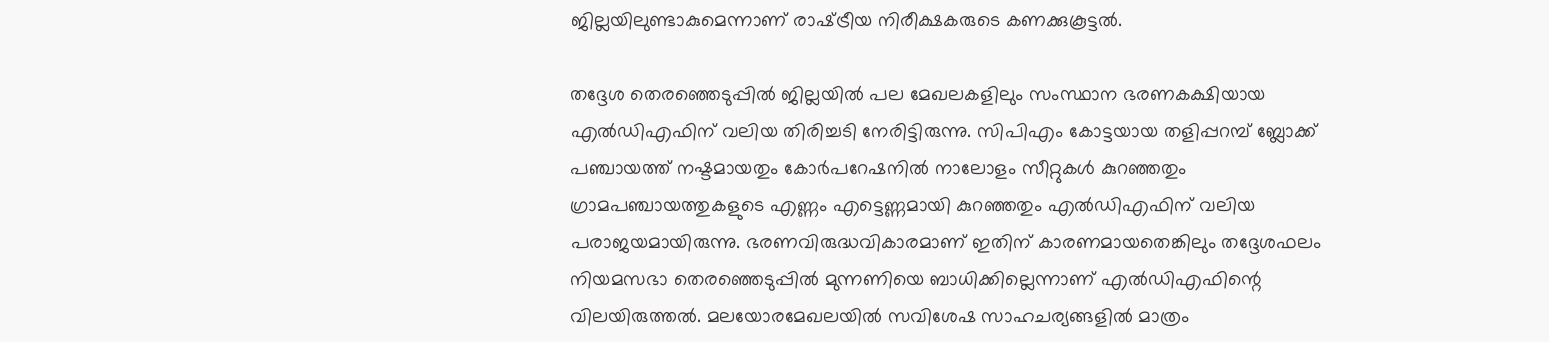ജില്ലയിലുണ്ടാകുമെന്നാണ് രാഷ്‌ട്രീയ നിരീക്ഷകരുടെ കണക്കുകൂട്ടല്‍.

തദ്ദേശ തെരഞ്ഞെടുപ്പില്‍ ജില്ലയില്‍ പല മേഖലകളിലും സംസ്ഥാന ഭരണകക്ഷിയായ എല്‍ഡിഎഫിന് വലിയ തിരിച്ചടി നേരിട്ടിരുന്നു. സിപിഎം കോട്ടയായ തളിപ്പറമ്പ് ബ്ലോക്ക് പഞ്ചായത്ത് നഷ്ടമായതും കോര്‍പറേഷനില്‍ നാലോളം സീറ്റുകള്‍ കുറഞ്ഞതും ഗ്രാമപഞ്ചായത്തുകളുടെ എണ്ണം എട്ടെണ്ണമായി കുറഞ്ഞതും എല്‍ഡിഎഫിന് വലിയ പരാജയമായിരുന്നു. ഭരണവിരുദ്ധവികാരമാണ് ഇതിന് കാരണമായതെങ്കിലും തദ്ദേശഫലം നിയമസഭാ തെരഞ്ഞെടുപ്പില്‍ മുന്നണിയെ ബാധിക്കില്ലെന്നാണ് എല്‍ഡിഎഫിന്റെ വിലയിരുത്തല്‍. മലയോരമേഖലയില്‍ സവിശേഷ സാഹചര്യങ്ങളില്‍ മാത്രം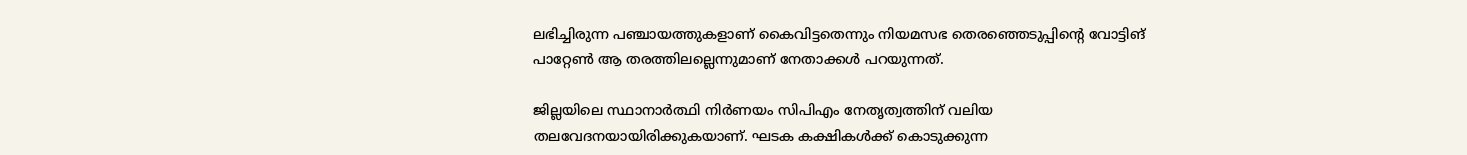ലഭിച്ചിരുന്ന പഞ്ചായത്തുകളാണ് കൈവിട്ടതെന്നും നിയമസഭ തെരഞ്ഞെടുപ്പിന്റെ വോട്ടിങ് പാറ്റേണ്‍ ആ തരത്തിലല്ലെന്നുമാണ് നേതാക്കള്‍ പറയുന്നത്.

ജില്ലയിലെ സ്ഥാനാര്‍ത്ഥി നിര്‍ണയം സിപിഎം നേതൃത്വത്തിന് വലിയ തലവേദനയായിരിക്കുകയാണ്. ഘടക കക്ഷികള്‍ക്ക് കൊടുക്കുന്ന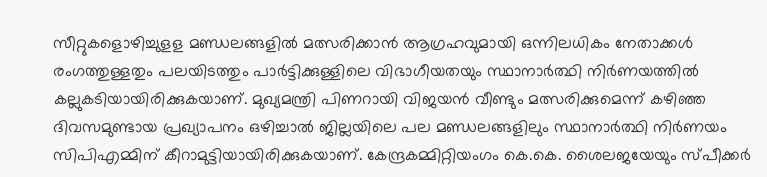സീറ്റുകളൊഴിച്ചുളള മണ്ഡലങ്ങളില്‍ മത്സരിക്കാന്‍ ആഗ്രഹവുമായി ഒന്നിലധികം നേതാക്കള്‍ രംഗത്തുള്ളതും പലയിടത്തും പാര്‍ട്ടിക്കുള്ളിലെ വിഭാഗീയതയും സ്ഥാനാര്‍ത്ഥി നിര്‍ണയത്തില്‍ കല്ലുകടിയായിരിക്കുകയാണ്. മുഖ്യമന്ത്രി പിണറായി വിജയന്‍ വീണ്ടും മത്സരിക്കുമെന്ന് കഴിഞ്ഞ ദിവസമുണ്ടായ പ്രഖ്യാപനം ഒഴിച്ചാല്‍ ജില്ലയിലെ പല മണ്ഡലങ്ങളിലും സ്ഥാനാര്‍ത്ഥി നിര്‍ണയം സിപിഎമ്മിന് കീറാമുട്ടിയായിരിക്കുകയാണ്. കേന്ദ്രകമ്മിറ്റിയംഗം കെ.കെ. ശൈലജയേയും സ്പീക്കര്‍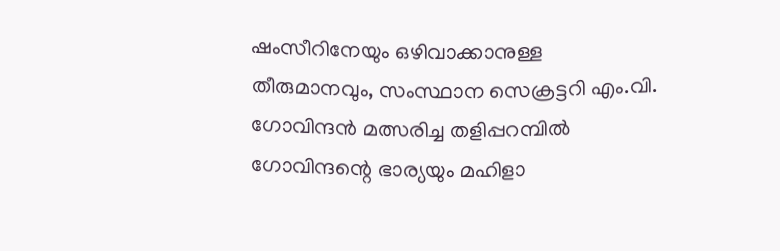ഷംസീറിനേയും ഒഴിവാക്കാനുള്ള തീരുമാനവും, സംസ്ഥാന സെക്രട്ടറി എം.വി. ഗോവിന്ദന്‍ മത്സരിച്ച തളിപ്പറമ്പില്‍ ഗോവിന്ദന്റെ ഭാര്യയും മഹിളാ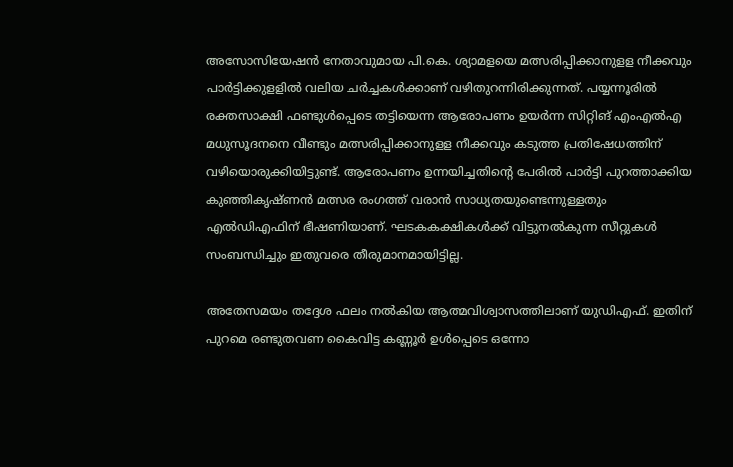അസോസിയേഷന്‍ നേതാവുമായ പി.കെ. ശ്യാമളയെ മത്സരിപ്പിക്കാനുളള നീക്കവും പാര്‍ട്ടിക്കുളളില്‍ വലിയ ചര്‍ച്ചകള്‍ക്കാണ് വഴിതുറന്നിരിക്കുന്നത്. പയ്യന്നൂരില്‍ രക്തസാക്ഷി ഫണ്ടുള്‍പ്പെടെ തട്ടിയെന്ന ആരോപണം ഉയര്‍ന്ന സിറ്റിങ് എംഎല്‍എ മധുസൂദനനെ വീണ്ടും മത്സരിപ്പിക്കാനുളള നീക്കവും കടുത്ത പ്രതിഷേധത്തിന് വഴിയൊരുക്കിയിട്ടുണ്ട്. ആരോപണം ഉന്നയിച്ചതിന്റെ പേരില്‍ പാര്‍ട്ടി പുറത്താക്കിയ കുഞ്ഞികൃഷ്ണന്‍ മത്സര രംഗത്ത് വരാന്‍ സാധ്യതയുണ്ടെന്നുള്ളതും എല്‍ഡിഎഫിന് ഭീഷണിയാണ്. ഘടകകക്ഷികള്‍ക്ക് വിട്ടുനല്‍കുന്ന സീറ്റുകള്‍ സംബന്ധിച്ചും ഇതുവരെ തീരുമാനമായിട്ടില്ല.

അതേസമയം തദ്ദേശ ഫലം നല്‍കിയ ആത്മവിശ്വാസത്തിലാണ് യുഡിഎഫ്. ഇതിന് പുറമെ രണ്ടുതവണ കൈവിട്ട കണ്ണൂര്‍ ഉള്‍പ്പെടെ ഒന്നോ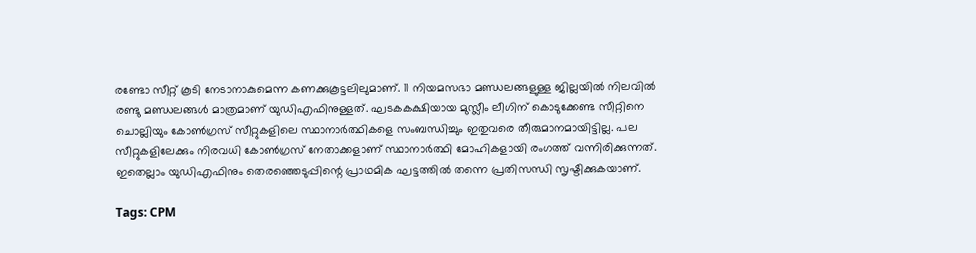രണ്ടോ സീറ്റ് കൂടി നേടാനാകുമെന്ന കണക്കുകൂട്ടലിലുമാണ്. 11 നിയമസഭാ മണ്ഡലങ്ങളുള്ള ജില്ലയില്‍ നിലവില്‍ രണ്ടു മണ്ഡലങ്ങള്‍ മാത്രമാണ് യുഡിഎഫിനുള്ളത്. ഘടകകക്ഷിയായ മുസ്ലീം ലീഗിന് കൊടുക്കേണ്ട സീറ്റിനെ ചൊല്ലിയും കോണ്‍ഗ്രസ് സീറ്റുകളിലെ സ്ഥാനാര്‍ത്ഥികളെ സംബന്ധിച്ചും ഇതുവരെ തീരുമാനമായിട്ടില്ല. പല സീറ്റുകളിലേക്കും നിരവധി കോണ്‍ഗ്രസ് നേതാക്കളാണ് സ്ഥാനാര്‍ത്ഥി മോഹികളായി രംഗത്ത് വന്നിരിക്കുന്നത്. ഇതെല്ലാം യുഡിഎഫിനും തെരഞ്ഞെടുപ്പിന്റെ പ്രാഥമിക ഘട്ടത്തില്‍ തന്നെ പ്രതിസന്ധി സൃഷ്ടിക്കുകയാണ്.

Tags: CPM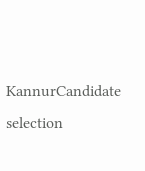KannurCandidate selection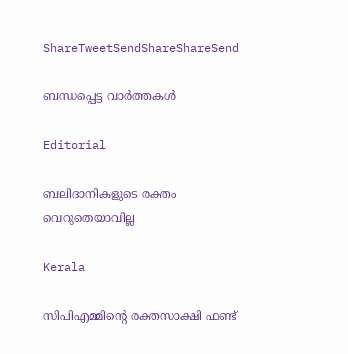ShareTweetSendShareShareSend

ബന്ധപ്പെട്ട വാര്‍ത്തകള്‍

Editorial

ബലിദാനികളുടെ രക്തം വെറുതെയാവില്ല

Kerala

സിപിഎമ്മിന്റെ രക്തസാക്ഷി ഫണ്ട്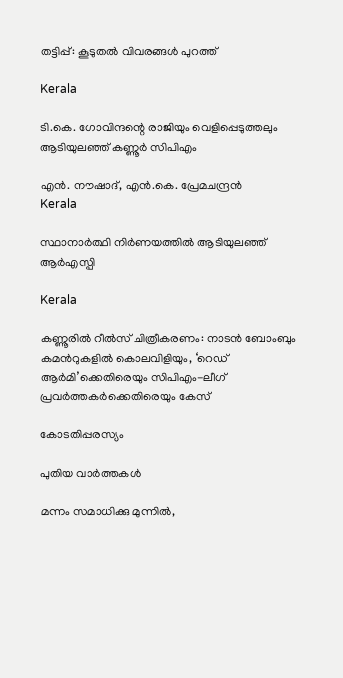തട്ടിപ്പ്: കൂടുതല്‍ വിവരങ്ങള്‍ പുറത്ത്

Kerala

ടി.കെ. ഗോവിന്ദന്റെ രാജിയും വെളിപ്പെടുത്തലും ആടിയുലഞ്ഞ് കണ്ണൂര്‍ സിപിഎം

എന്‍. നൗഷാദ്, എന്‍.കെ. പ്രേമചന്ദ്രന്‍
Kerala

സ്ഥാനാര്‍ത്ഥി നിര്‍ണയത്തില്‍ ആടിയുലഞ്ഞ് ആര്‍എസ്പി

Kerala

കണ്ണൂരിൽ റീൽസ് ചിത്രീകരണം: നാടൻ ബോംബും കമന്‍റുകളിൽ കൊലവിളിയും, ‘റെഡ് ആർമി’ക്കെതിരെയും സിപിഎം-ലീഗ് പ്രവർത്തകർക്കെതിരെയും കേസ്

കോടതിപ്പരസ്യം

പുതിയ വാര്‍ത്തകള്‍

മന്നം സമാധിക്കു മുന്നിൽ,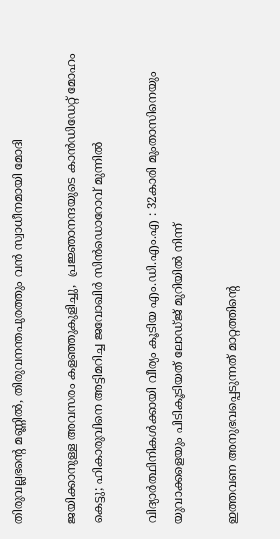തിരുവല്ലഭന്റെ മണ്ണിൽ, തിരുവനന്തപുരത്തും വൻ സ്വാധീനമായി മോദി

ജയിക്കാനുള്ള അവസരം കളഞ്ഞുകുളിച്ചു,  പ്രജ്ഞാനന്ദയുടെ കാന്‍ഡിഡേറ്റ് മോഹം കെട്ടു; ഹികാരുവിനെ അട്ടിമറിച്ച ജവോഖിര്‍ സിന്‍ഡൊറോവ് മുന്നില്‍

വിദ്യാർത്ഥിനികൾക്കായി വീര്യം കൂടിയ എം.ഡി.എം.എ : 32കാരി മുംതാസിനെയും യുവാക്കളെയും പിടികൂടിയത് ലോഡ്ജ് മുറിയിൽ നിന്ന്

ഇത്തവണ അനുഭവപ്പെടുന്നത് മാറ്റത്തിന്റെ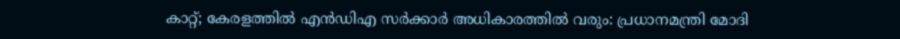കാറ്റ്; കേരളത്തിൽ എൻഡിഎ സർക്കാർ അധികാരത്തിൽ വരും: പ്രധാനമന്ത്രി മോദി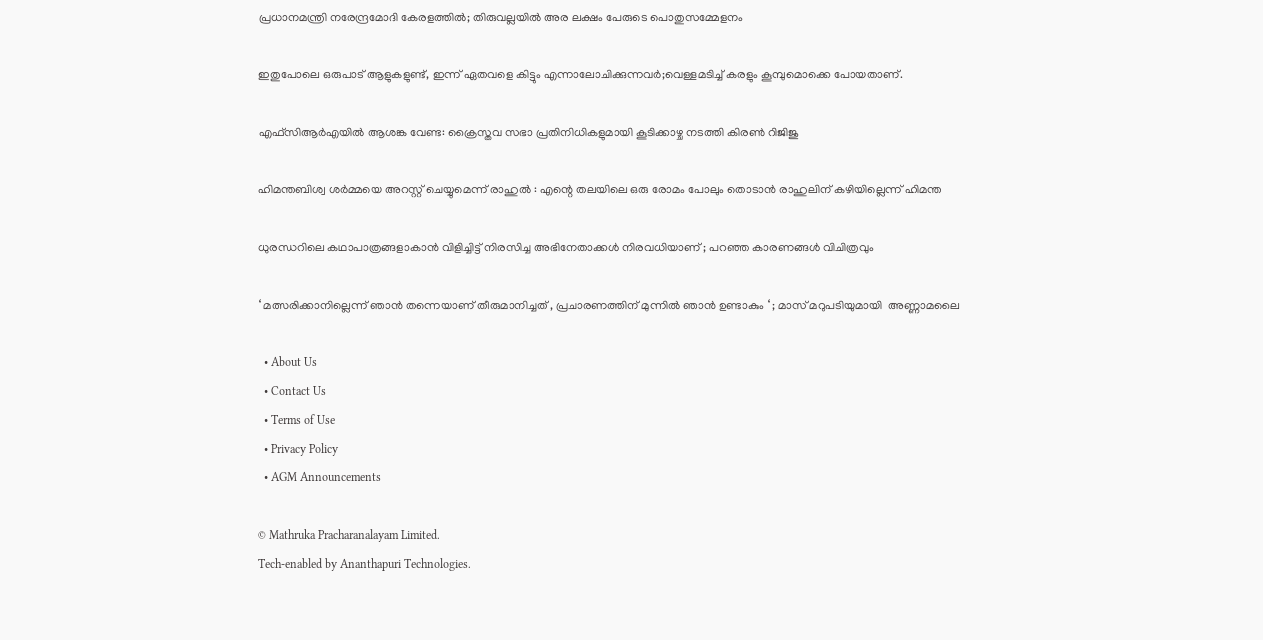പ്രധാനമന്ത്രി നരേന്ദ്രമോദി കേരളത്തിൽ; തിരുവല്ലയിൽ അര ലക്ഷം പേരുടെ പൊതുസമ്മേളനം

ഇതുപോലെ ഒരുപാട് ആളുകളുണ്ട്, ഇന്ന് ഏതവളെ കിട്ടും എന്നാലോചിക്കുന്നവർ;വെള്ളമടിച്ച് കരളും കൂമ്പുമൊക്കെ പോയതാണ്.

എഫ്‌സിആര്‍എയിൽ ആശങ്ക വേണ്ട: ക്രൈസ്തവ സഭാ പ്രതിനിധികളുമായി കൂടിക്കാഴ്ച നടത്തി കിരൺ റിജിജു

ഹിമന്തബിശ്വ ശർമ്മയെ അറസ്റ്റ് ചെയ്യുമെന്ന് രാഹുൽ : എന്റെ തലയിലെ ഒരു രോമം പോലും തൊടാൻ രാഹുലിന് കഴിയില്ലെന്ന് ഹിമന്ത

ധുരന്ധറിലെ കഥാപാത്രങ്ങളാകാൻ വിളിച്ചിട്ട് നിരസിച്ച അഭിനേതാക്കൾ നിരവധിയാണ് ; പറഞ്ഞ കാരണങ്ങൾ വിചിത്രവും

‘ മത്സരിക്കാനില്ലെന്ന് ഞാൻ തന്നെയാണ് തീരുമാനിച്ചത് , പ്രചാരണത്തിന് മുന്നിൽ ഞാൻ ഉണ്ടാകും ‘ ; മാസ് മറുപടിയുമായി  അണ്ണാമലൈ

  • About Us
  • Contact Us
  • Terms of Use
  • Privacy Policy
  • AGM Announcements

© Mathruka Pracharanalayam Limited.
Tech-enabled by Ananthapuri Technologies.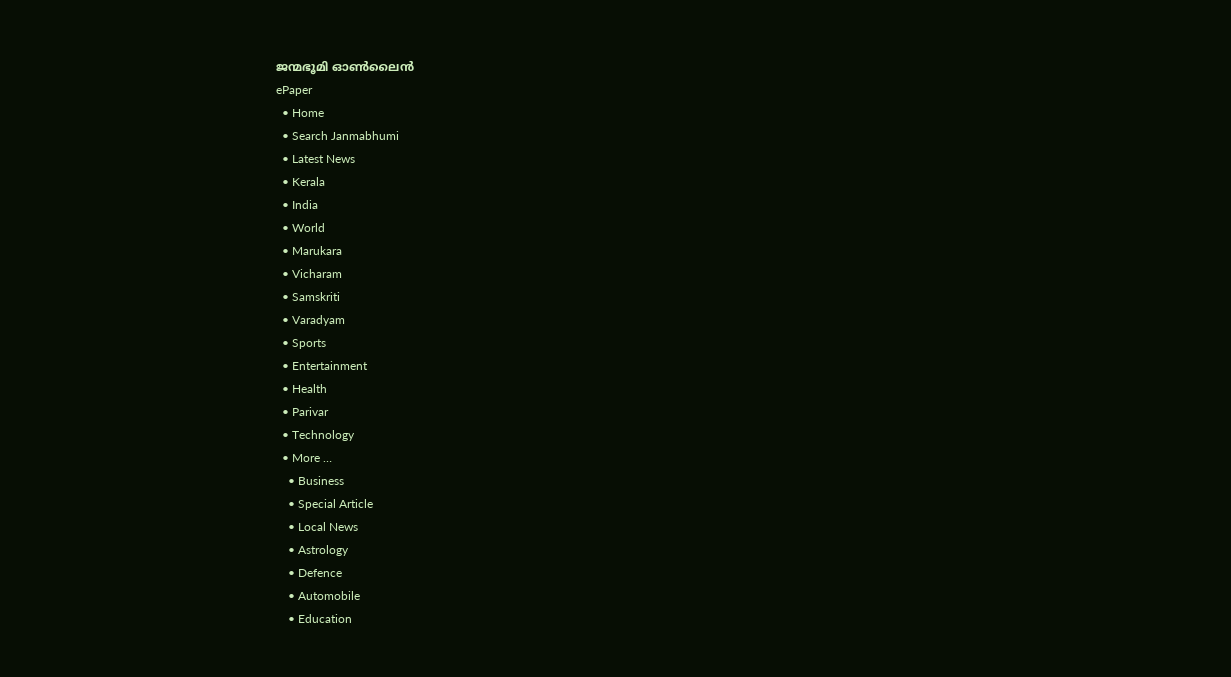ജന്മഭൂമി ഓണ്‍ലൈന്‍
ePaper
  • Home
  • Search Janmabhumi
  • Latest News
  • Kerala
  • India
  • World
  • Marukara
  • Vicharam
  • Samskriti
  • Varadyam
  • Sports
  • Entertainment
  • Health
  • Parivar
  • Technology
  • More …
    • Business
    • Special Article
    • Local News
    • Astrology
    • Defence
    • Automobile
    • Education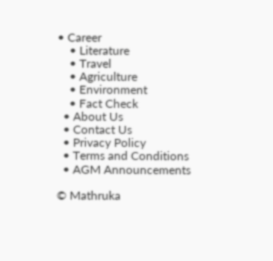• Career
    • Literature
    • Travel
    • Agriculture
    • Environment
    • Fact Check
  • About Us
  • Contact Us
  • Privacy Policy
  • Terms and Conditions
  • AGM Announcements

© Mathruka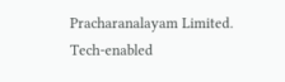Pracharanalayam Limited.
Tech-enabled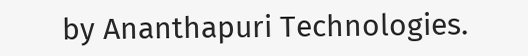by Ananthapuri Technologies.